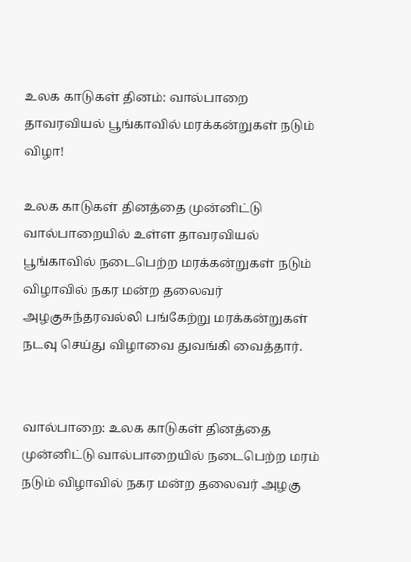உலக காடுகள் தினம்: வால்பாறை தாவரவியல் பூங்காவில் மரக்கன்றுகள் நடும் விழா!

உலக காடுகள் தினத்தை முன்னிட்டு வால்பாறையில் உள்ள தாவரவியல் பூங்காவில் நடைபெற்ற மரக்கன்றுகள் நடும் விழாவில் நகர மன்ற தலைவர் அழகுசுந்தரவல்லி பங்கேற்று மரக்கன்றுகள் நடவு செய்து விழாவை துவங்கி வைத்தார்.


வால்பாறை: உலக காடுகள் தினத்தை முன்னிட்டு வால்பாறையில் நடைபெற்ற மரம் நடும் விழாவில் நகர மன்ற தலைவர் அழகு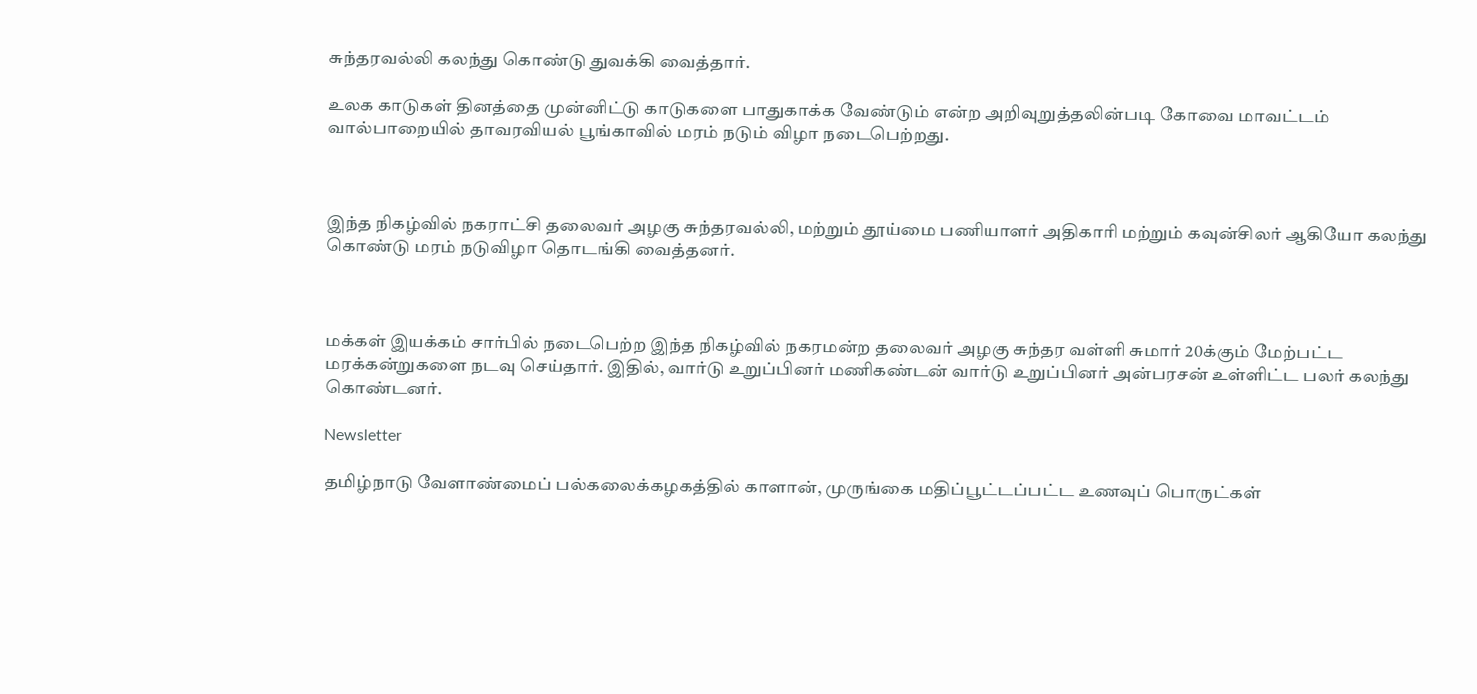சுந்தரவல்லி கலந்து கொண்டு துவக்கி வைத்தார்.

உலக காடுகள் தினத்தை முன்னிட்டு காடுகளை பாதுகாக்க வேண்டும் என்ற அறிவுறுத்தலின்படி கோவை மாவட்டம் வால்பாறையில் தாவரவியல் பூங்காவில் மரம் நடும் விழா நடைபெற்றது.



இந்த நிகழ்வில் நகராட்சி தலைவர் அழகு சுந்தரவல்லி, மற்றும் தூய்மை பணியாளர் அதிகாரி மற்றும் கவுன்சிலர் ஆகியோ கலந்து கொண்டு மரம் நடுவிழா தொடங்கி வைத்தனர்.



மக்கள் இயக்கம் சார்பில் நடைபெற்ற இந்த நிகழ்வில் நகரமன்ற தலைவர் அழகு சுந்தர வள்ளி சுமார் 20க்கும் மேற்பட்ட மரக்கன்றுகளை நடவு செய்தார். இதில், வார்டு உறுப்பினர் மணிகண்டன் வார்டு உறுப்பினர் அன்பரசன் உள்ளிட்ட பலர் கலந்து கொண்டனர்.

Newsletter

தமிழ்நாடு வேளாண்மைப் பல்கலைக்கழகத்தில் காளான், முருங்கை மதிப்பூட்டப்பட்ட உணவுப் பொருட்கள்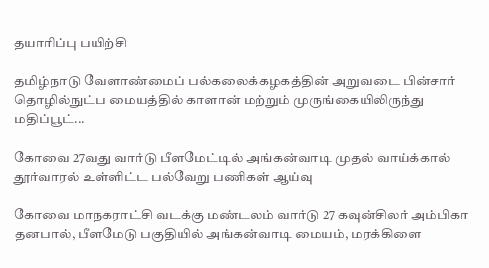தயாரிப்பு பயிற்சி

தமிழ்நாடு வேளாண்மைப் பல்கலைக்கழகத்தின் அறுவடை பின்சார் தொழில்நுட்ப மையத்தில் காளான் மற்றும் முருங்கையிலிருந்து மதிப்பூட்...

கோவை 27வது வார்டு பீளமேட்டில் அங்கன்வாடி முதல் வாய்க்கால் தூர்வாரல் உள்ளிட்ட பல்வேறு பணிகள் ஆய்வு

கோவை மாநகராட்சி வடக்கு மண்டலம் வார்டு 27 கவுன்சிலர் அம்பிகா தனபால், பீளமேடு பகுதியில் அங்கன்வாடி மையம், மரக்கிளை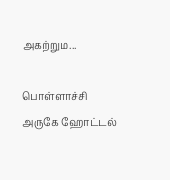அகற்றும...

பொள்ளாச்சி அருகே ஹோட்டல்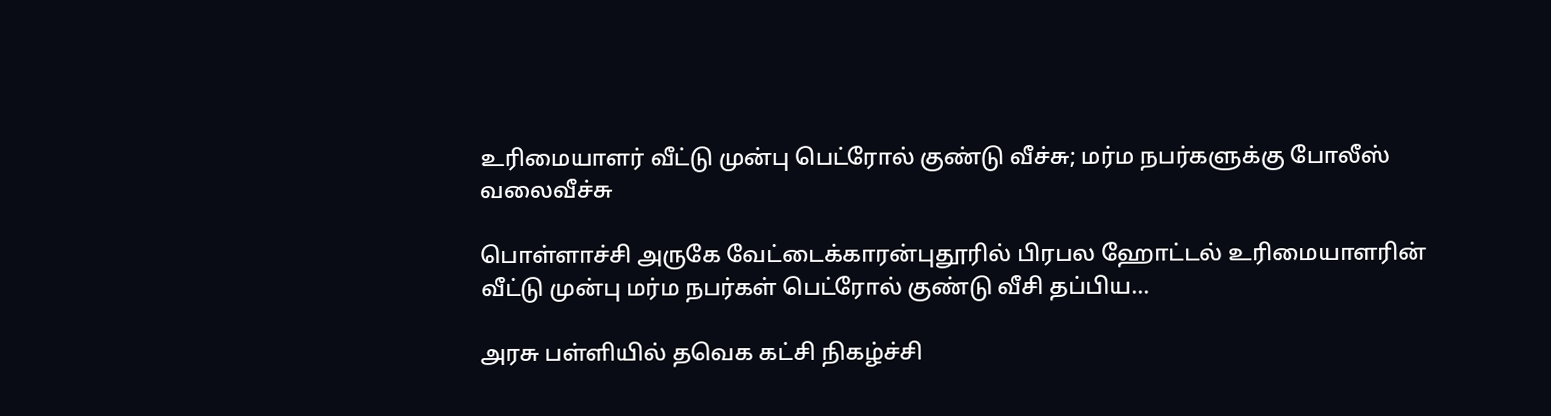உரிமையாளர் வீட்டு முன்பு பெட்ரோல் குண்டு வீச்சு; மர்ம நபர்களுக்கு போலீஸ் வலைவீச்சு

பொள்ளாச்சி அருகே வேட்டைக்காரன்புதூரில் பிரபல ஹோட்டல் உரிமையாளரின் வீட்டு முன்பு மர்ம நபர்கள் பெட்ரோல் குண்டு வீசி தப்பிய...

அரசு பள்ளியில் தவெக கட்சி நிகழ்ச்சி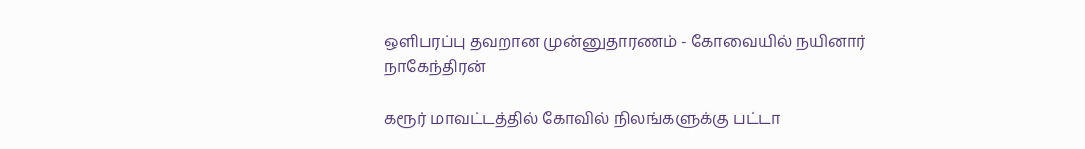ஒளிபரப்பு தவறான முன்னுதாரணம் - கோவையில் நயினார் நாகேந்திரன்

கரூர் மாவட்டத்தில் கோவில் நிலங்களுக்கு பட்டா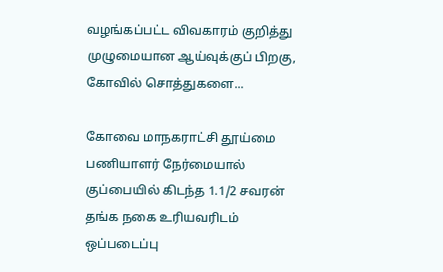வழங்கப்பட்ட விவகாரம் குறித்து முழுமையான ஆய்வுக்குப் பிறகு, கோவில் சொத்துகளை...

கோவை மாநகராட்சி தூய்மை பணியாளர் நேர்மையால் குப்பையில் கிடந்த 1.1/2 சவரன் தங்க நகை உரியவரிடம் ஒப்படைப்பு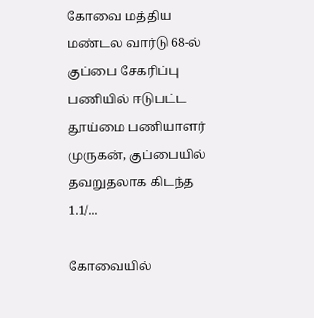கோவை மத்திய மண்டல வார்டு 68-ல் குப்பை சேகரிப்பு பணியில் ஈடுபட்ட தூய்மை பணியாளர் முருகன், குப்பையில் தவறுதலாக கிடந்த 1.1/...

கோவையில்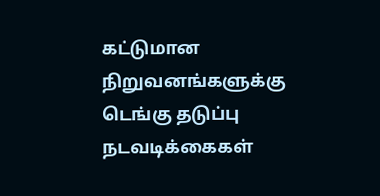கட்டுமான நிறுவனங்களுக்கு டெங்கு தடுப்பு நடவடிக்கைகள்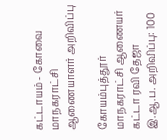கட்டாயம் - கோவை மாநகராட்சி ஆணையாளர் அறிவிப்பு

கோயம்புத்தூர் மாநகராட்சி ஆணையர் கட்டா ரவி தேஜா இ.ஆ.ப. அறிவிப்பு: 100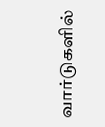வார்டுகளில்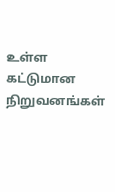உள்ள கட்டுமான நிறுவனங்கள்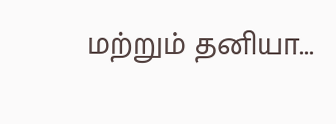மற்றும் தனியா...